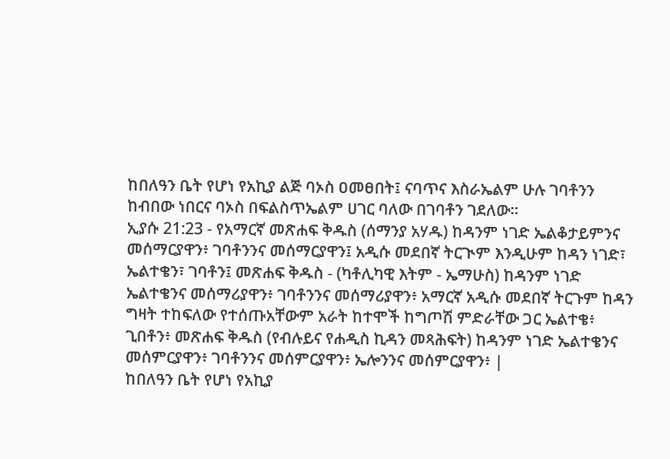ከበለዓን ቤት የሆነ የአኪያ ልጅ ባኦስ ዐመፀበት፤ ናባጥና እስራኤልም ሁሉ ገባቶንን ከብበው ነበርና ባኦስ በፍልስጥኤልም ሀገር ባለው በገባቶን ገደለው።
ኢያሱ 21:23 - የአማርኛ መጽሐፍ ቅዱስ (ሰማንያ አሃዱ) ከዳንም ነገድ ኤልቆታይምንና መሰማርያዋን፥ ገባቶንንና መሰማርያዋን፤ አዲሱ መደበኛ ትርጒም እንዲሁም ከዳን ነገድ፣ ኤልተቄን፣ ገባቶን፤ መጽሐፍ ቅዱስ - (ካቶሊካዊ እትም - ኤማሁስ) ከዳንም ነገድ ኤልተቄንና መሰማሪያዋን፥ ገባቶንንና መሰማሪያዋን፥ አማርኛ አዲሱ መደበኛ ትርጉም ከዳን ግዛት ተከፍለው የተሰጡአቸውም አራት ከተሞች ከግጦሽ ምድራቸው ጋር ኤልተቄ፥ ጊበቶን፥ መጽሐፍ ቅዱስ (የብሉይና የሐዲስ ኪዳን መጻሕፍት) ከዳንም ነገድ ኤልተቄንና መሰምርያዋን፥ ገባቶንንና መሰምርያዋን፥ ኤሎንንና መሰምርያዋን፥ |
ከበለዓን ቤት የሆነ የአኪያ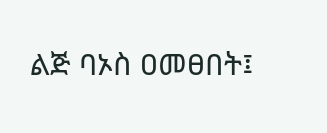ልጅ ባኦስ ዐመፀበት፤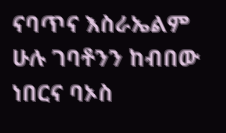ናባጥና እስራኤልም ሁሉ ገባቶንን ከብበው ነበርና ባኦስ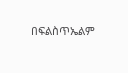በፍልስጥኤልም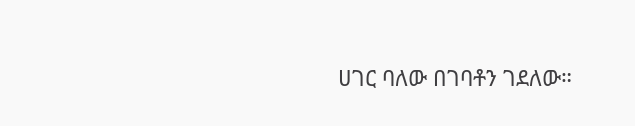ሀገር ባለው በገባቶን ገደለው።